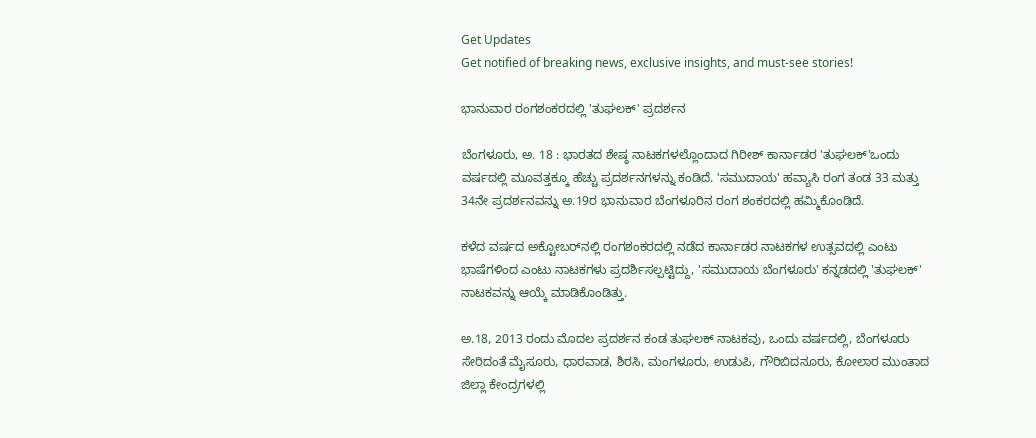Get Updates
Get notified of breaking news, exclusive insights, and must-see stories!

ಭಾನುವಾರ ರಂಗಶಂಕರದಲ್ಲಿ 'ತುಘಲಕ್' ಪ್ರದರ್ಶನ

ಬೆಂಗಳೂರು, ಅ. 18 : ಭಾರತದ ಶೇಷ್ಠ ನಾಟಕಗಳಲ್ಲೊಂದಾದ ಗಿರೀಶ್ ಕಾರ್ನಾಡರ 'ತುಘಲಕ್'ಒಂದು ವರ್ಷದಲ್ಲಿ ಮೂವತ್ತಕ್ಕೂ ಹೆಚ್ಚು ಪ್ರದರ್ಶನಗಳನ್ನು ಕಂಡಿದೆ. 'ಸಮುದಾಯ' ಹವ್ಯಾಸಿ ರಂಗ ತಂಡ 33 ಮತ್ತು 34ನೇ ಪ್ರದರ್ಶನವನ್ನು ಅ.19ರ ಭಾನುವಾರ ಬೆಂಗಳೂರಿನ ರಂಗ ಶಂಕರದಲ್ಲಿ ಹಮ್ಮಿಕೊಂಡಿದೆ.

ಕಳೆದ ವರ್ಷದ ಅಕ್ಟೋಬರ್‌ನಲ್ಲಿ ರಂಗಶಂಕರದಲ್ಲಿ ನಡೆದ ಕಾರ್ನಾಡರ ನಾಟಕಗಳ ಉತ್ಸವದಲ್ಲಿ ಎಂಟು ಭಾಷೆಗಳಿಂದ ಎಂಟು ನಾಟಕಗಳು ಪ್ರದರ್ಶಿಸಲ್ಪಟ್ಟಿದ್ದು, 'ಸಮುದಾಯ ಬೆಂಗಳೂರು' ಕನ್ನಡದಲ್ಲಿ 'ತುಘಲಕ್' ನಾಟಕವನ್ನು ಆಯ್ಕೆ ಮಾಡಿಕೊಂಡಿತ್ತು.

ಅ.18, 2013 ರಂದು ಮೊದಲ ಪ್ರದರ್ಶನ ಕಂಡ ತುಘಲಕ್ ನಾಟಕವು, ಒಂದು ವರ್ಷದಲ್ಲಿ, ಬೆಂಗಳೂರು ಸೇರಿದಂತೆ ಮೈಸೂರು, ಧಾರವಾಡ, ಶಿರಸಿ, ಮಂಗಳೂರು, ಉಡುಪಿ, ಗೌರಿಬಿದನೂರು, ಕೋಲಾರ ಮುಂತಾದ ಜಿಲ್ಲಾ ಕೇಂದ್ರಗಳಲ್ಲಿ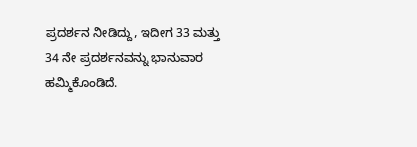ಪ್ರದರ್ಶನ ನೀಡಿದ್ದು, ಇದೀಗ 33 ಮತ್ತು 34 ನೇ ಪ್ರದರ್ಶನವನ್ನು ಭಾನುವಾರ ಹಮ್ಮಿಕೊಂಡಿದೆ.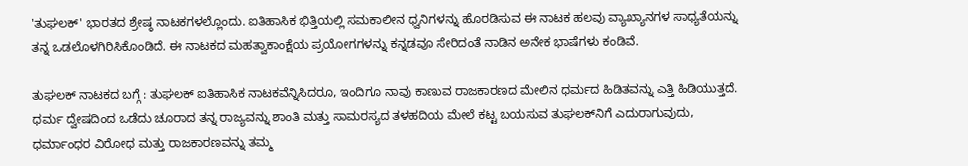'ತುಘಲಕ್' ಭಾರತದ ಶ್ರೇಷ್ಠ ನಾಟಕಗಳಲ್ಲೊಂದು. ಐತಿಹಾಸಿಕ ಭಿತ್ತಿಯಲ್ಲಿ ಸಮಕಾಲೀನ ಧ್ವನಿಗಳನ್ನು ಹೊರಡಿಸುವ ಈ ನಾಟಕ ಹಲವು ವ್ಯಾಖ್ಯಾನಗಳ ಸಾಧ್ಯತೆಯನ್ನು ತನ್ನ ಒಡಲೊಳಗಿರಿಸಿಕೊಂಡಿದೆ. ಈ ನಾಟಕದ ಮಹತ್ವಾಕಾಂಕ್ಷೆಯ ಪ್ರಯೋಗಗಳನ್ನು ಕನ್ನಡವೂ ಸೇರಿದಂತೆ ನಾಡಿನ ಅನೇಕ ಭಾಷೆಗಳು ಕಂಡಿವೆ.

ತುಘಲಕ್ ನಾಟಕದ ಬಗ್ಗೆ : ತುಘಲಕ್ ಐತಿಹಾಸಿಕ ನಾಟಕವೆನ್ನಿಸಿದರೂ, ಇಂದಿಗೂ ನಾವು ಕಾಣುವ ರಾಜಕಾರಣದ ಮೇಲಿನ ಧರ್ಮದ ಹಿಡಿತವನ್ನು ಎತ್ತಿ ಹಿಡಿಯುತ್ತದೆ. ಧರ್ಮ ದ್ವೇಷದಿಂದ ಒಡೆದು ಚೂರಾದ ತನ್ನ ರಾಜ್ಯವನ್ನು ಶಾಂತಿ ಮತ್ತು ಸಾಮರಸ್ಯದ ತಳಹದಿಯ ಮೇಲೆ ಕಟ್ಟ ಬಯಸುವ ತುಘಲಕ್‌ನಿಗೆ ಎದುರಾಗುವುದು, ಧರ್ಮಾಂಧರ ವಿರೋಧ ಮತ್ತು ರಾಜಕಾರಣವನ್ನು ತಮ್ಮ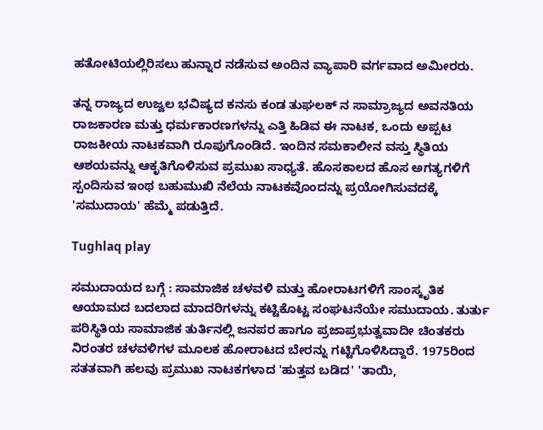ಹತೋಟಿಯಲ್ಲಿರಿಸಲು ಹುನ್ನಾರ ನಡೆಸುವ ಅಂದಿನ ವ್ಯಾಪಾರಿ ವರ್ಗವಾದ ಅಮೀರರು.

ತನ್ನ ರಾಜ್ಯದ ಉಜ್ವಲ ಭವಿಷ್ಯದ ಕನಸು ಕಂಡ ತುಘಲಕ್ ನ ಸಾಮ್ರಾಜ್ಯದ ಅವನತಿಯ ರಾಜಕಾರಣ ಮತ್ತು ಧರ್ಮಕಾರಣಗಳನ್ನು ಎತ್ತಿ ಹಿಡಿವ ಈ ನಾಟಕ, ಒಂದು ಅಪ್ಪಟ ರಾಜಕೀಯ ನಾಟಕವಾಗಿ ರೂಪುಗೊಂಡಿದೆ. ಇಂದಿನ ಸಮಕಾಲೀನ ವಸ್ತು ಸ್ಥಿತಿಯ ಆಶಯವನ್ನು ಆಕೃತಿಗೊಳಿಸುವ ಪ್ರಮುಖ ಸಾಧ್ಯತೆ. ಹೊಸಕಾಲದ ಹೊಸ ಅಗತ್ಯಗಳಿಗೆ ಸ್ಪಂದಿಸುವ ಇಂಥ ಬಹುಮುಖಿ ನೆಲೆಯ ನಾಟಕವೊಂದನ್ನು ಪ್ರಯೋಗಿಸುವದಕ್ಕೆ 'ಸಮುದಾಯ' ಹೆಮ್ಮೆ ಪಡುತ್ತಿದೆ.

Tughlaq play

ಸಮುದಾಯದ ಬಗ್ಗೆ : ಸಾಮಾಜಿಕ ಚಳವಳಿ ಮತ್ತು ಹೋರಾಟಗಳಿಗೆ ಸಾಂಸ್ಕೃತಿಕ ಆಯಾಮದ ಬದಲಾದ ಮಾದರಿಗಳನ್ನು ಕಟ್ಟಿಕೊಟ್ಟ ಸಂಘಟನೆಯೇ ಸಮುದಾಯ. ತುರ್ತು ಪರಿಸ್ಥಿತಿಯ ಸಾಮಾಜಿಕ ತುರ್ತಿನಲ್ಲಿ ಜನಪರ ಹಾಗೂ ಪ್ರಜಾಪ್ರಭುತ್ವವಾದೀ ಚಿಂತಕರು ನಿರಂತರ ಚಳವಳಿಗಳ ಮೂಲಕ ಹೋರಾಟದ ಬೇರನ್ನು ಗಟ್ಟಿಗೊಳಿಸಿದ್ದಾರೆ. 1975ರಿಂದ ಸತತವಾಗಿ ಹಲವು ಪ್ರಮುಖ ನಾಟಕಗಳಾದ 'ಹುತ್ತವ ಬಡಿದ' 'ತಾಯಿ,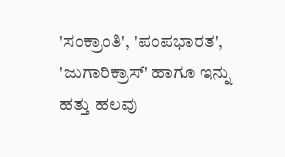'ಸಂಕ್ರಾಂತಿ', 'ಪಂಪಭಾರತ', 'ಜುಗಾರಿಕ್ರಾಸ್' ಹಾಗೂ ಇನ್ನು ಹತ್ತು ಹಲವು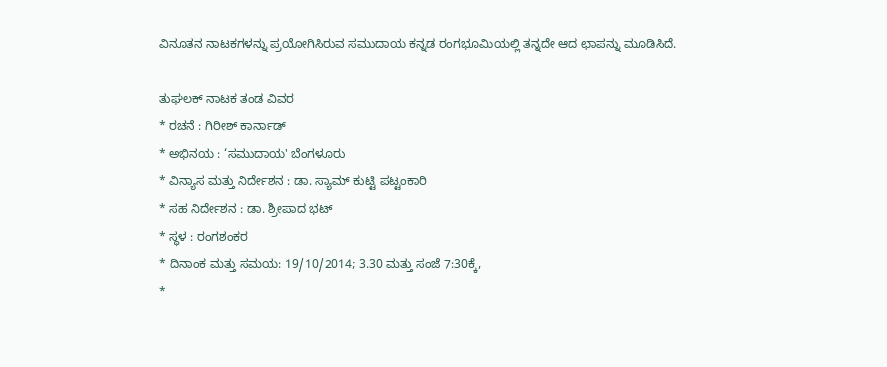ವಿನೂತನ ನಾಟಕಗಳನ್ನು ಪ್ರಯೋಗಿಸಿರುವ ಸಮುದಾಯ ಕನ್ನಡ ರಂಗಭೂಮಿಯಲ್ಲಿ ತನ್ನದೇ ಆದ ಛಾಪನ್ನು ಮೂಡಿಸಿದೆ.

ತುಘಲಕ್ ನಾಟಕ ತಂಡ ವಿವರ
* ರಚನೆ : ಗಿರೀಶ್ ಕಾರ್ನಾಡ್
* ಅಭಿನಯ : ‘ಸಮುದಾಯ' ಬೆಂಗಳೂರು
* ವಿನ್ಯಾಸ ಮತ್ತು ನಿರ್ದೇಶನ : ಡಾ. ಸ್ಯಾಮ್ ‍ಕುಟ್ಟಿ ಪಟ್ಟಂಕಾರಿ
* ಸಹ ನಿರ್ದೇಶನ : ಡಾ. ಶ್ರೀಪಾದ ಭಟ್
* ಸ್ಥಳ : ರಂಗಶಂಕರ
* ದಿನಾಂಕ ಮತ್ತು ಸಮಯ: 19/10/2014; 3.30 ಮತ್ತು ಸಂಜೆ 7:30ಕ್ಕೆ,
*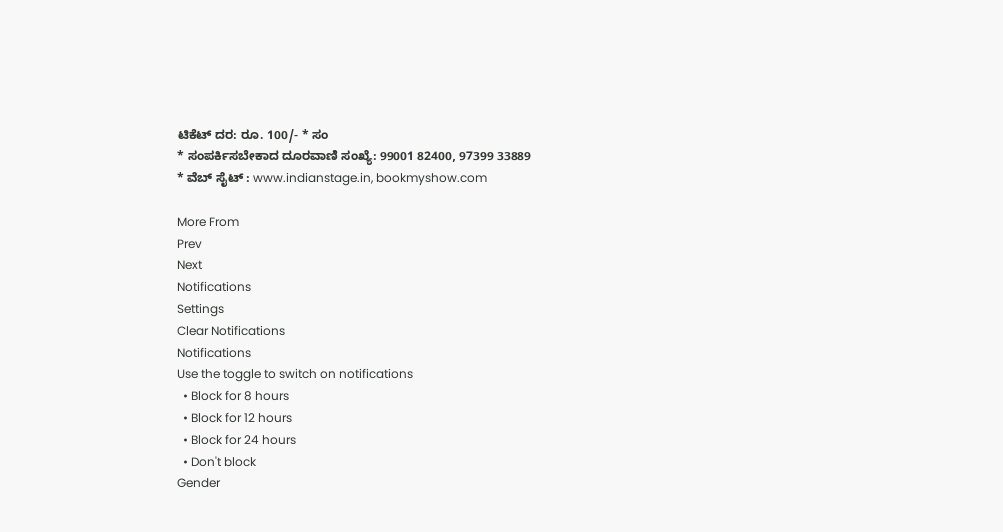ಟಿಕೆಟ್ ದರ: ರೂ. 100/- * ಸಂ
* ಸಂಪರ್ಕಿಸಬೇಕಾದ ದೂರವಾಣಿ ಸಂಖ್ಯೆ: 99001 82400, 97399 33889
* ವೆಬ್ ಸೈಟ್ : www.indianstage.in, bookmyshow.com

More From
Prev
Next
Notifications
Settings
Clear Notifications
Notifications
Use the toggle to switch on notifications
  • Block for 8 hours
  • Block for 12 hours
  • Block for 24 hours
  • Don't block
Gender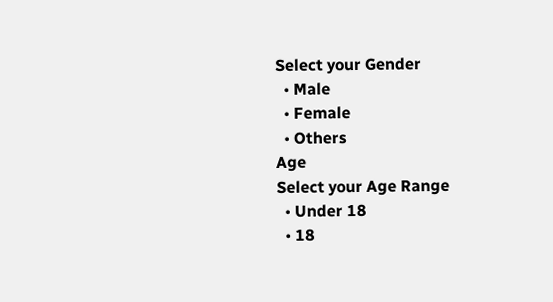Select your Gender
  • Male
  • Female
  • Others
Age
Select your Age Range
  • Under 18
  • 18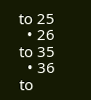to 25
  • 26 to 35
  • 36 to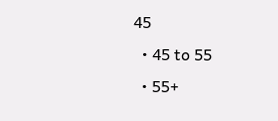45
  • 45 to 55
  • 55+